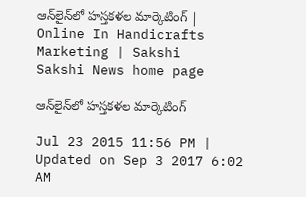ఆన్‌లైన్‌లో హస్తకళల మార్కెటింగ్ | Online In Handicrafts Marketing | Sakshi
Sakshi News home page

ఆన్‌లైన్‌లో హస్తకళల మార్కెటింగ్

Jul 23 2015 11:56 PM | Updated on Sep 3 2017 6:02 AM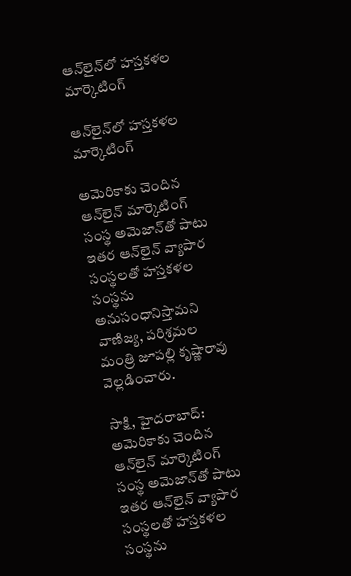ఆన్‌లైన్‌లో హస్తకళల మార్కెటింగ్

ఆన్‌లైన్‌లో హస్తకళల మార్కెటింగ్

అమెరికాకు చెందిన ఆన్‌లైన్ మార్కెటింగ్ సంస్థ అమెజాన్‌తో పాటు ఇతర ఆన్‌లైన్ వ్యాపార సంస్థలతో హస్తకళల సంస్థను అనుసంధానిస్తామని వాణిజ్య, పరిశ్రమల మంత్రి జూపల్లి కృష్ణారావు వెల్లడించారు.

సాక్షి, హైదరాబాద్: అమెరికాకు చెందిన ఆన్‌లైన్ మార్కెటింగ్ సంస్థ అమెజాన్‌తో పాటు ఇతర ఆన్‌లైన్ వ్యాపార సంస్థలతో హస్తకళల సంస్థను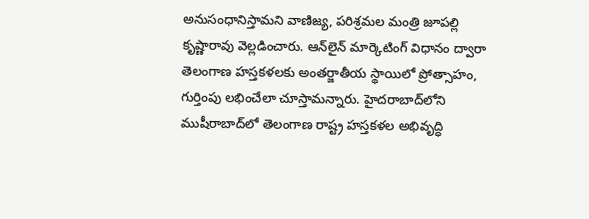అనుసంధానిస్తామని వాణిజ్య, పరిశ్రమల మంత్రి జూపల్లి కృష్ణారావు వెల్లడించారు. ఆన్‌లైన్ మార్కెటింగ్ విధానం ద్వారా తెలంగాణ హస్తకళలకు అంతర్జాతీయ స్థాయిలో ప్రోత్సాహం, గుర్తింపు లభించేలా చూస్తామన్నారు. హైదరాబాద్‌లోని ముషీరాబాద్‌లో తెలంగాణ రాష్ట్ర హస్తకళల అభివృద్ధి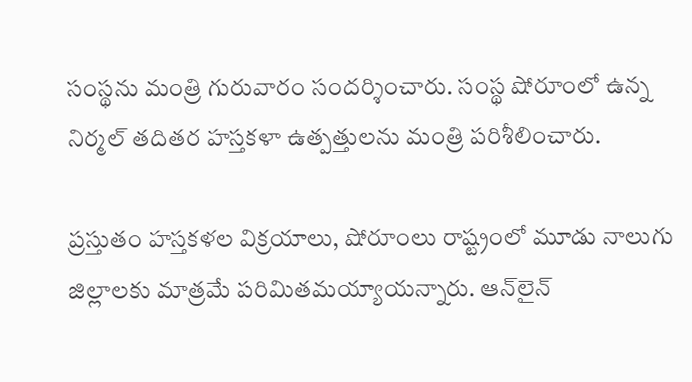సంస్థను మంత్రి గురువారం సందర్శించారు. సంస్థ షోరూంలో ఉన్న నిర్మల్ తదితర హస్తకళా ఉత్పత్తులను మంత్రి పరిశీలించారు.

ప్రస్తుతం హస్తకళల విక్రయాలు, షోరూంలు రాష్ట్రంలో మూడు నాలుగు జిల్లాలకు మాత్రమే పరిమితమయ్యాయన్నారు. ఆన్‌లైన్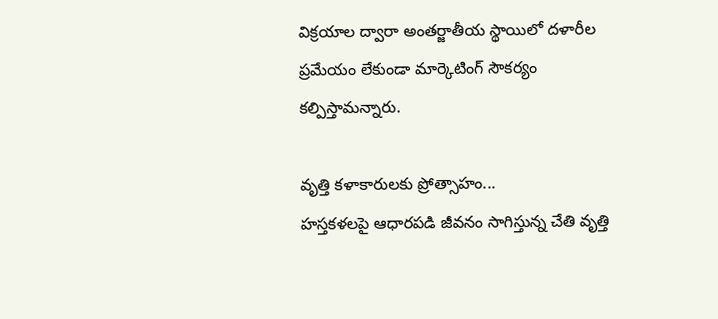విక్రయాల ద్వారా అంతర్జాతీయ స్థాయిలో దళారీల ప్రమేయం లేకుండా మార్కెటింగ్ సౌకర్యం కల్పిస్తామన్నారు.

వృత్తి కళాకారులకు ప్రోత్సాహం...
హస్తకళలపై ఆధారపడి జీవనం సాగిస్తున్న చేతి వృత్తి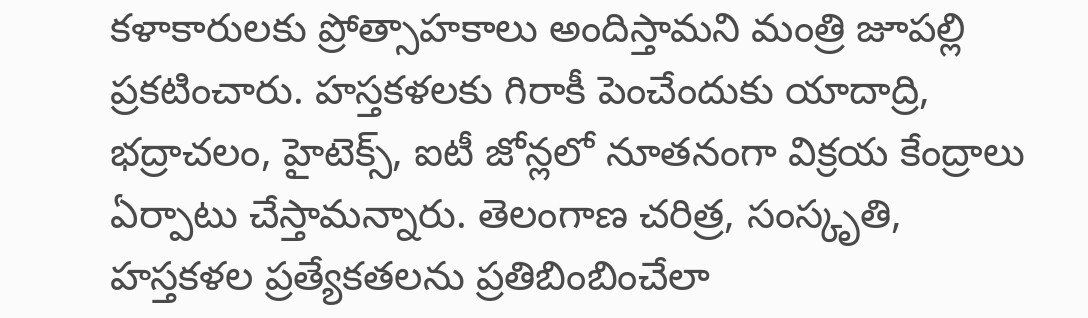కళాకారులకు ప్రోత్సాహకాలు అందిస్తామని మంత్రి జూపల్లి ప్రకటించారు. హస్తకళలకు గిరాకీ పెంచేందుకు యాదాద్రి, భద్రాచలం, హైటెక్స్, ఐటీ జోన్లలో నూతనంగా విక్రయ కేంద్రాలు ఏర్పాటు చేస్తామన్నారు. తెలంగాణ చరిత్ర, సంస్కృతి, హస్తకళల ప్రత్యేకతలను ప్రతిబింబించేలా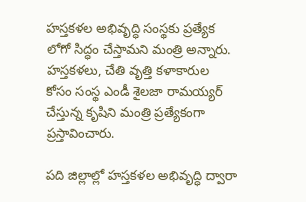హస్తకళల అభివృద్ధి సంస్థకు ప్రత్యేక లోగో సిద్ధం చేస్తామని మంత్రి అన్నారు. హస్తకళలు, చేతి వృత్తి కళాకారుల కోసం సంస్థ ఎండీ శైలజా రామయ్యర్ చేస్తున్న కృషిని మంత్రి ప్రత్యేకంగా ప్రస్తావించారు.

పది జిల్లాల్లో హస్తకళల అభివృద్ధి ద్వారా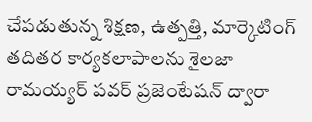చేపడుతున్న శిక్షణ, ఉత్పత్తి, మార్కెటింగ్ తదితర కార్యకలాపాలను శైలజా రామయ్యర్ పవర్ ప్రజెంటేషన్ ద్వారా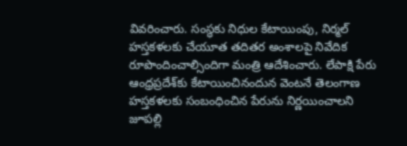వివరించారు. సంస్థకు నిధుల కేటాయింపు, నిర్మల్ హస్తకళలకు చేయూత తదితర అంశాలపై నివేదిక రూపొందించాల్సిందిగా మంత్రి ఆదేశించారు. లేపాక్షి పేరు ఆంధ్రప్రదేశ్‌కు కేటాయించినందున వెంటనే తెలంగాణ హస్తకళలకు సంబంధించిన పేరును నిర్ణయించాలని జూపల్లి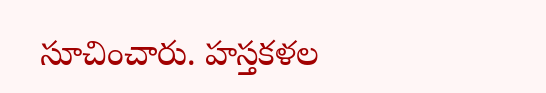సూచించారు. హస్తకళల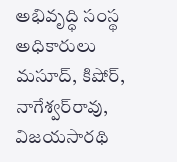అభివృద్ధి సంస్థ అధికారులు మసూద్, కిషోర్, నాగేశ్వర్‌రావు, విజయసారథి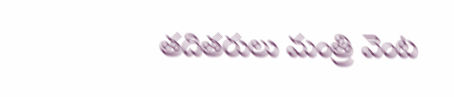తదితరులు మంత్రి వెంట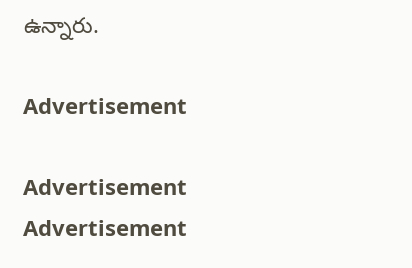ఉన్నారు.

Advertisement

Advertisement
Advertisement